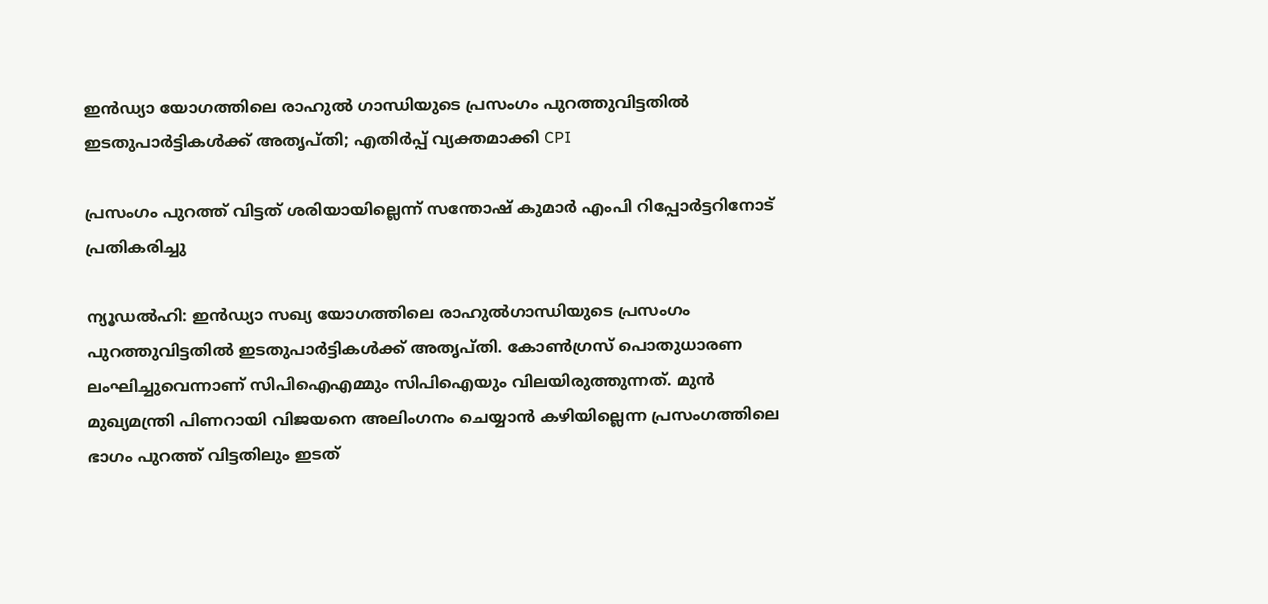ഇൻഡ്യാ യോഗത്തിലെ രാഹുൽ ഗാന്ധിയുടെ പ്രസംഗം പുറത്തുവിട്ടതിൽ ഇടതുപാർട്ടികൾക്ക് അതൃപ്തി; എതിർപ്പ് വ്യക്തമാക്കി CPI

പ്രസംഗം പുറത്ത് വിട്ടത് ശരിയായില്ലെന്ന് സന്തോഷ് കുമാർ എംപി റിപ്പോർട്ടറിനോട് പ്രതികരിച്ചു

ന്യൂഡൽഹി: ഇൻഡ്യാ സഖ്യ യോഗത്തിലെ രാഹുൽഗാന്ധിയുടെ പ്രസംഗം പുറത്തുവിട്ടതിൽ ഇടതുപാർട്ടികൾക്ക് അതൃപ്തി. കോൺഗ്രസ് പൊതുധാരണ ലംഘിച്ചുവെന്നാണ് സിപിഐഎമ്മും സിപിഐയും വിലയിരുത്തുന്നത്. മുൻ മുഖ്യമന്ത്രി പിണറായി വിജയനെ അലിംഗനം ചെയ്യാൻ കഴിയില്ലെന്ന പ്രസംഗത്തിലെ ഭാഗം പുറത്ത് വിട്ടതിലും ഇടത്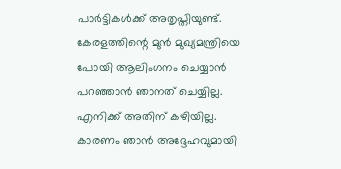പാർട്ടികൾക്ക് അതൃപ്തിയുണ്ട്. കേരളത്തിന്റെ മുൻ മുഖ്യമന്ത്രിയെ പോയി ആലിംഗനം ചെയ്യാൻ പറഞ്ഞാൻ ഞാനത് ചെയ്യില്ല. എനിക്ക് അതിന് കഴിയില്ല. കാരണം ഞാൻ അദ്ദേഹവുമായി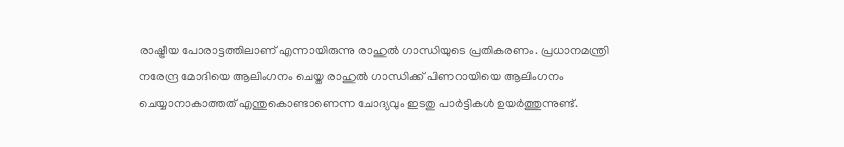രാഷ്ട്രീയ പോരാട്ടത്തിലാണ് എന്നായിരുന്നു രാഹുൽ ഗാന്ധിയുടെ പ്രതികരണം. പ്രധാനമന്ത്രി നരേന്ദ്ര മോദിയെ ആലിംഗനം ചെയ്ത രാഹുൽ ഗാന്ധിക്ക് പിണറായിയെ ആലിംഗനം ചെയ്യാനാകാത്തത് എന്തുകൊണ്ടാണെന്ന ചോദ്യവും ഇടതു പാർട്ടികൾ ഉയർത്തുന്നുണ്ട്.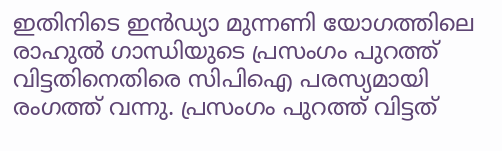ഇതിനിടെ ഇൻ‌ഡ്യാ മുന്നണി യോഗത്തിലെ രാഹുൽ ഗാന്ധിയുടെ പ്രസംഗം പുറത്ത് വിട്ടതിനെതിരെ സിപിഐ പരസ്യമായി രംഗത്ത് വന്നു. പ്രസംഗം പുറത്ത് വിട്ടത്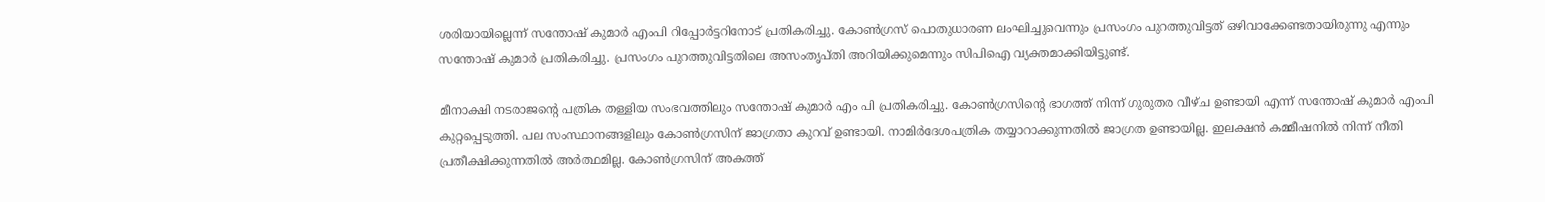ശരിയായില്ലെന്ന് സന്തോഷ് കുമാർ എംപി റിപ്പോർട്ടറിനോട് പ്രതികരിച്ചു. കോൺഗ്രസ് പൊതുധാരണ ലംഘിച്ചുവെന്നും‌ പ്രസംഗം പുറത്തുവിട്ടത് ഒഴിവാക്കേണ്ടതായിരുന്നു എന്നും സന്തോഷ് കുമാർ പ്രതികരിച്ചു. പ്രസംഗം പുറത്തുവിട്ടതിലെ അസംതൃപ്തി അറിയിക്കുമെന്നും സിപിഐ വ്യക്തമാക്കിയിട്ടുണ്ട്.

മീനാക്ഷി നടരാജൻ്റെ പത്രിക തള്ളിയ സംഭവത്തിലും സന്തോഷ് കുമാർ എം പി പ്രതികരിച്ചു. കോൺഗ്രസിൻ്റെ ഭാഗത്ത് നിന്ന് ഗുരുതര വീഴ്ച ഉണ്ടായി എന്ന് സന്തോഷ് കുമാർ എംപി കുറ്റപ്പെടുത്തി. പല സംസ്ഥാനങ്ങളിലും കോൺഗ്രസിന് ജാഗ്രതാ കുറവ് ഉണ്ടായി. നാമിർദേശപത്രിക തയ്യാറാക്കുന്നതിൽ ജാഗ്രത ഉണ്ടായില്ല. ഇലക്ഷൻ കമ്മീഷനിൽ നിന്ന് നീതി പ്രതീക്ഷിക്കുന്നതിൽ അർത്ഥമില്ല. കോൺഗ്രസിന് അകത്ത്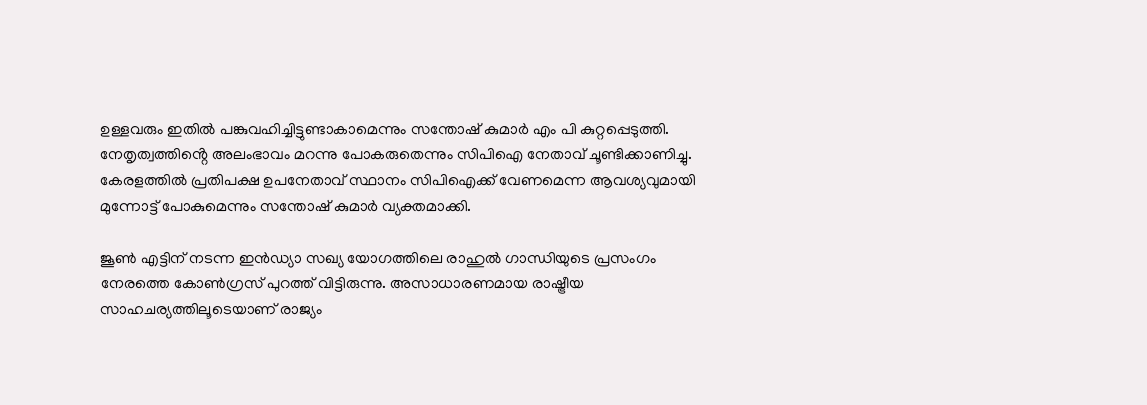ഉള്ളവരും ഇതിൽ പങ്കുവഹിച്ചിട്ടുണ്ടാകാമെന്നും സന്തോഷ് കുമാർ എം പി കുറ്റപ്പെടുത്തി. നേതൃത്വത്തിൻ്റെ അലംഭാവം മറന്നു പോകരുതെന്നും സിപിഐ നേതാവ് ചൂണ്ടിക്കാണിച്ചു. കേരളത്തിൽ പ്രതിപക്ഷ ഉപനേതാവ് സ്ഥാനം സിപിഐക്ക് വേണമെന്ന ആവശ്യവുമായി മുന്നോട്ട് പോകുമെന്നും സന്തോഷ് കുമാർ വ്യക്തമാക്കി.

ജൂൺ എട്ടിന് നടന്ന ഇൻഡ്യാ സഖ്യ യോഗത്തിലെ രാഹുൽ ഗാന്ധിയുടെ പ്രസംഗം നേരത്തെ കോൺഗ്രസ് പുറത്ത് വിട്ടിരുന്നു. അസാധാരണമായ രാഷ്ട്രീയ സാഹചര്യത്തിലൂടെയാണ് രാജ്യം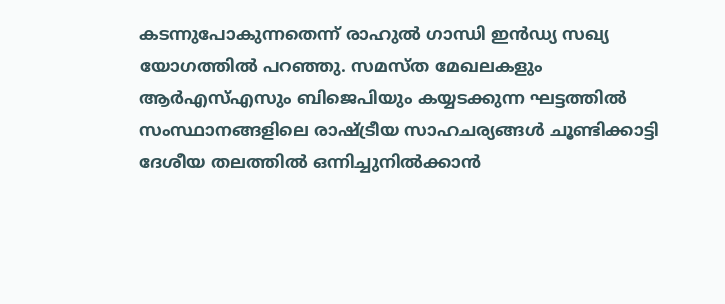കടന്നുപോകുന്നതെന്ന് രാഹുൽ ഗാന്ധി ഇൻഡ്യ സഖ്യ യോഗത്തിൽ പറഞ്ഞു. സമസ്ത മേഖലകളും ആർഎസ്എസും ബിജെപിയും കയ്യടക്കുന്ന ഘട്ടത്തിൽ സംസ്ഥാനങ്ങളിലെ രാഷ്ട്രീയ സാഹചര്യങ്ങൾ ചൂണ്ടിക്കാട്ടി ദേശീയ തലത്തിൽ ഒന്നിച്ചുനിൽക്കാൻ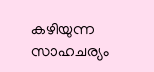കഴിയുന്ന സാഹചര്യം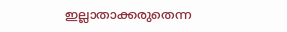ഇല്ലാതാക്കരുതെന്ന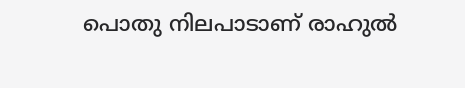പൊതു നിലപാടാണ് രാഹുൽ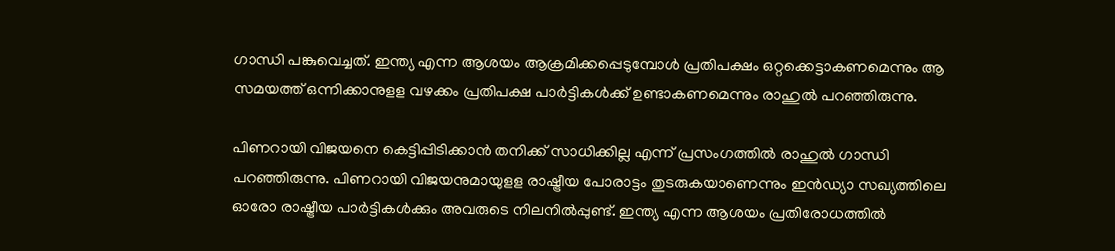ഗാന്ധി പങ്കുവെച്ചത്. ഇന്ത്യ എന്ന ആശയം ആക്രമിക്കപ്പെടുമ്പോൾ പ്രതിപക്ഷം ഒറ്റക്കെട്ടാകണമെന്നും ആ സമയത്ത് ഒന്നിക്കാനുളള വഴക്കം പ്രതിപക്ഷ പാർട്ടികൾക്ക് ഉണ്ടാകണമെന്നും രാഹുൽ പറഞ്ഞിരുന്നു.

പിണറായി വിജയനെ കെട്ടിപ്പിടിക്കാൻ തനിക്ക് സാധിക്കില്ല എന്ന് പ്രസംഗത്തിൽ രാഹുൽ ഗാന്ധി പറഞ്ഞിരുന്നു. പിണറായി വിജയനുമായുളള രാഷ്ട്രീയ പോരാട്ടം തുടരുകയാണെന്നും ഇൻഡ്യാ സഖ്യത്തിലെ ഓരോ രാഷ്ട്രീയ പാർട്ടികൾക്കും അവരുടെ നിലനിൽപ്പുണ്ട്. ഇന്ത്യ എന്ന ആശയം പ്രതിരോധത്തിൽ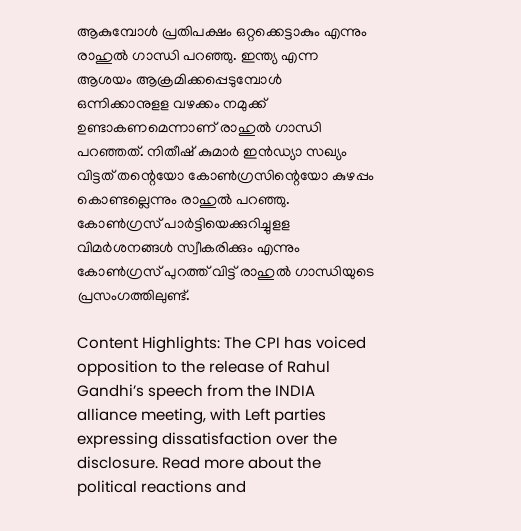ആകുമ്പോൾ പ്രതിപക്ഷം ഒറ്റക്കെട്ടാകും എന്നും രാഹുൽ ഗാന്ധി പറഞ്ഞു. ഇന്ത്യ എന്ന ആശയം ആക്രമിക്കപ്പെടുമ്പോൾ ഒന്നിക്കാനുളള വഴക്കം നമുക്ക് ഉണ്ടാകണമെന്നാണ് രാഹുൽ ഗാന്ധി പറഞ്ഞത്. നിതീഷ് കുമാർ ഇൻഡ്യാ സഖ്യം വിട്ടത് തന്റെയോ കോൺഗ്രസിന്റെയോ കുഴപ്പം കൊണ്ടല്ലെന്നും രാഹുൽ പറഞ്ഞു. കോൺഗ്രസ് പാർട്ടിയെക്കുറിച്ചുളള വിമർശനങ്ങൾ സ്വീകരിക്കും എന്നും കോൺഗ്രസ് പുറത്ത് വിട്ട് രാഹുൽ ഗാന്ധിയുടെ പ്രസംഗത്തിലുണ്ട്.

Content Highlights: The CPI has voiced opposition to the release of Rahul Gandhi’s speech from the INDIA alliance meeting, with Left parties expressing dissatisfaction over the disclosure. Read more about the political reactions and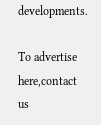developments.

To advertise here,contact us